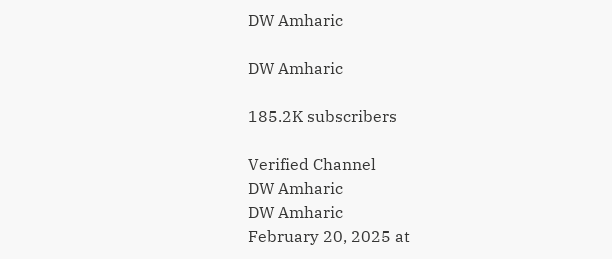DW Amharic

DW Amharic

185.2K subscribers

Verified Channel
DW Amharic
DW Amharic
February 20, 2025 at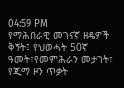04:59 PM
የማሕበራዊ መገናኛ ዘዴዎች ቅኝት፤ የህወሓት 50ኛ ዓመት፣የመምሕራን መታገት፣ የጂማ ዞን ጥቃት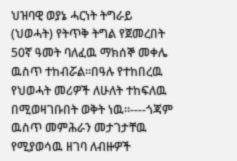ህዝባዊ ወያኔ ሓርነት ትግራይ (ህወሓት) የትጥቅ ትግል የጀመረበት 50ኛ ዓመት ባለፈዉ ማክሰኞ መቀሌ ዉስጥ ተከብሯል።በዓሉ የተከበረዉ የህወሓት መሪዎች ለሁለት ተከፍለዉ በሚወዛገቡበት ወቅት ነዉ።----ጎጃም ዉስጥ መምሕራን መታገታቸዉ የሚያወሳዉ ዘገባ ለብዙዎች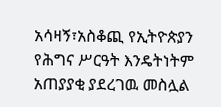አሳዛኝ፣አስቆጪ የኢትዮጵያን የሕግና ሥርዓት እንዴትነትም አጠያያቂ ያደረገዉ መስሏል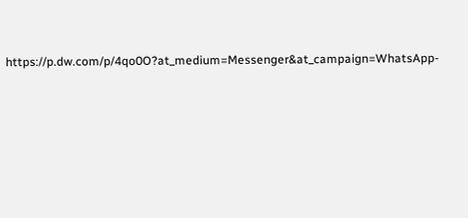https://p.dw.com/p/4qo0O?at_medium=Messenger&at_campaign=WhatsApp-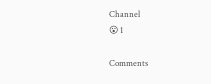Channel
😮 1

Comments